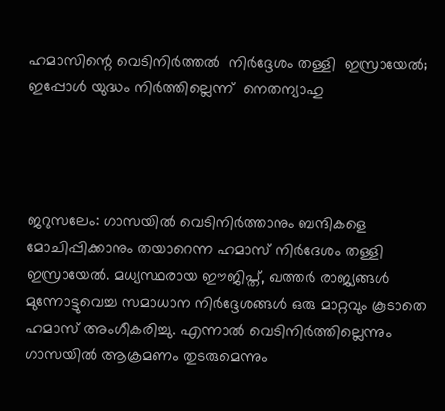ഹമാസിന്റെ വെടിനിര്‍ത്തല്‍  നിര്‍ദ്ദേശം തള്ളി  ഇസ്രായേല്‍; ഇപ്പോള്‍ യുദ്ധം നിര്‍ത്തില്ലെന്ന്  നെതന്യാഹു




ജറുസലേം: ഗാസയില്‍ വെടിനിര്‍ത്താനും ബന്ദികളെ മോചിപ്പിക്കാനും തയാറെന്ന ഹമാസ് നിര്‍ദേശം തള്ളി ഇസ്രായേല്‍. മധ്യസ്ഥരായ ഈജിപ്ത്, ഖത്തര്‍ രാജ്യങ്ങള്‍ മുന്നോട്ടുവെച്ച സമാധാന നിര്‍ദ്ദേശങ്ങള്‍ ഒരു മാറ്റവും കൂടാതെ ഹമാസ് അംഗീകരിച്ചു. എന്നാല്‍ വെടിനിര്‍ത്തില്ലെന്നും ഗാസയില്‍ ആക്രമണം തുടരുമെന്നും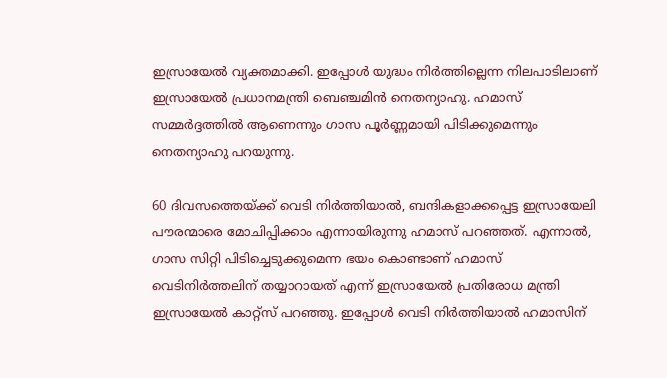ഇസ്രായേല്‍ വ്യക്തമാക്കി. ഇപ്പോള്‍ യുദ്ധം നിര്‍ത്തില്ലെന്ന നിലപാടിലാണ് ഇസ്രായേല്‍ പ്രധാനമന്ത്രി ബെഞ്ചമിന്‍ നെതന്യാഹു. ഹമാസ് സമ്മര്‍ദ്ദത്തില്‍ ആണെന്നും ഗാസ പൂര്‍ണ്ണമായി പിടിക്കുമെന്നും നെതന്യാഹു പറയുന്നു.

60 ദിവസത്തെയ്ക്ക് വെടി നിര്‍ത്തിയാല്‍, ബന്ദികളാക്കപ്പെട്ട ഇസ്രായേലി പൗരന്മാരെ മോചിപ്പിക്കാം എന്നായിരുന്നു ഹമാസ് പറഞ്ഞത്. എന്നാല്‍, ഗാസ സിറ്റി പിടിച്ചെടുക്കുമെന്ന ഭയം കൊണ്ടാണ് ഹമാസ് വെടിനിര്‍ത്തലിന് തയ്യാറായത് എന്ന് ഇസ്രായേല്‍ പ്രതിരോധ മന്ത്രി ഇസ്രായേല്‍ കാറ്റ്‌സ് പറഞ്ഞു. ഇപ്പോള്‍ വെടി നിര്‍ത്തിയാല്‍ ഹമാസിന്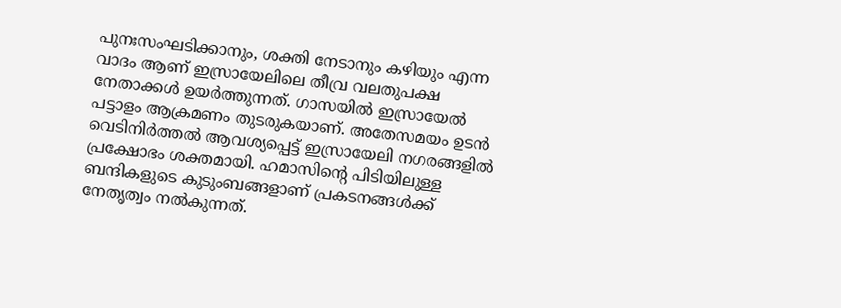പുനഃസംഘടിക്കാനും, ശക്തി നേടാനും കഴിയും എന്ന വാദം ആണ് ഇസ്രായേലിലെ തീവ്ര വലതുപക്ഷ നേതാക്കള്‍ ഉയര്‍ത്തുന്നത്. ഗാസയില്‍ ഇസ്രായേല്‍ പട്ടാളം ആക്രമണം തുടരുകയാണ്. അതേസമയം ഉടന്‍ വെടിനിര്‍ത്തല്‍ ആവശ്യപ്പെട്ട് ഇസ്രായേലി നഗരങ്ങളില്‍ പ്രക്ഷോഭം ശക്തമായി. ഹമാസിന്റെ പിടിയിലുള്ള ബന്ദികളുടെ കുടുംബങ്ങളാണ് പ്രകടനങ്ങള്‍ക്ക് നേതൃത്വം നല്‍കുന്നത്.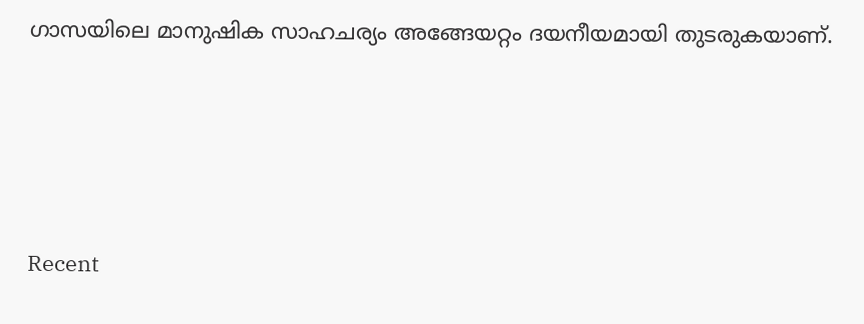ഗാസയിലെ മാനുഷിക സാഹചര്യം അങ്ങേയറ്റം ദയനീയമായി തുടരുകയാണ്.




Recent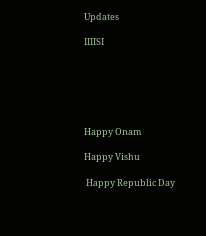Updates

IIIISI






Happy Onam

Happy Vishu

 Happy Republic Day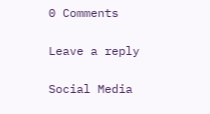0 Comments

Leave a reply

Social Media